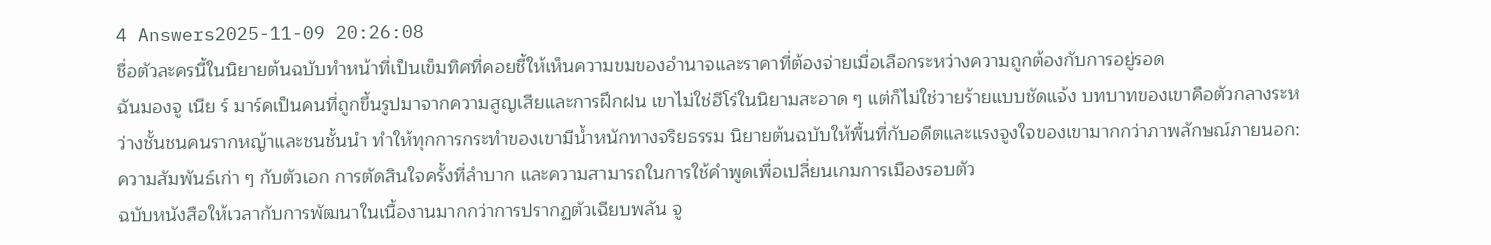4 Answers2025-11-09 20:26:08
ชื่อตัวละครนี้ในนิยายต้นฉบับทำหน้าที่เป็นเข็มทิศที่คอยชี้ให้เห็นความขมของอำนาจและราคาที่ต้องจ่ายเมื่อเลือกระหว่างความถูกต้องกับการอยู่รอด
ฉันมองจู เนีย ร์ มาร์คเป็นคนที่ถูกขึ้นรูปมาจากความสูญเสียและการฝึกฝน เขาไม่ใช่ฮีโร่ในนิยามสะอาด ๆ แต่ก็ไม่ใช่วายร้ายแบบชัดแจ้ง บทบาทของเขาคือตัวกลางระหว่างชั้นชนคนรากหญ้าและชนชั้นนำ ทำให้ทุกการกระทำของเขามีน้ำหนักทางจริยธรรม นิยายต้นฉบับให้พื้นที่กับอดีตและแรงจูงใจของเขามากกว่าภาพลักษณ์ภายนอก: ความสัมพันธ์เก่า ๆ กับตัวเอก การตัดสินใจครั้งที่ลำบาก และความสามารถในการใช้คำพูดเพื่อเปลี่ยนเกมการเมืองรอบตัว
ฉบับหนังสือให้เวลากับการพัฒนาในเนื้องานมากกว่าการปรากฏตัวเฉียบพลัน จู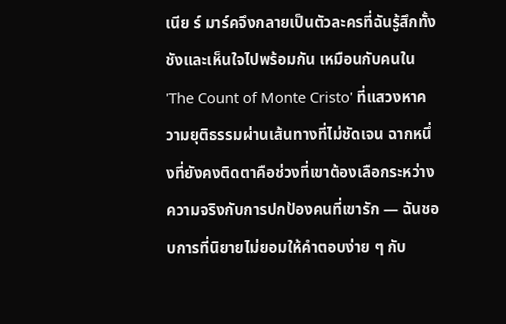เนีย ร์ มาร์คจึงกลายเป็นตัวละครที่ฉันรู้สึกทั้งชังและเห็นใจไปพร้อมกัน เหมือนกับคนใน 'The Count of Monte Cristo' ที่แสวงหาความยุติธรรมผ่านเส้นทางที่ไม่ชัดเจน ฉากหนึ่งที่ยังคงติดตาคือช่วงที่เขาต้องเลือกระหว่างความจริงกับการปกป้องคนที่เขารัก — ฉันชอบการที่นิยายไม่ยอมให้คำตอบง่าย ๆ กับ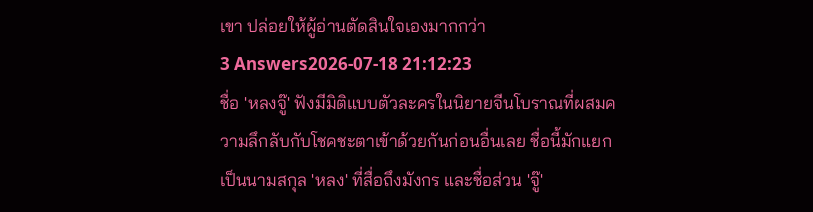เขา ปล่อยให้ผู้อ่านตัดสินใจเองมากกว่า
3 Answers2026-07-18 21:12:23
ชื่อ 'หลงจู๊' ฟังมีมิติแบบตัวละครในนิยายจีนโบราณที่ผสมความลึกลับกับโชคชะตาเข้าด้วยกันก่อนอื่นเลย ชื่อนี้มักแยกเป็นนามสกุล 'หลง' ที่สื่อถึงมังกร และชื่อส่วน 'จู๊'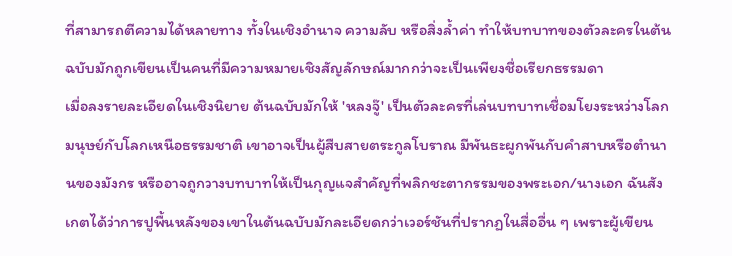ที่สามารถตีความได้หลายทาง ทั้งในเชิงอำนาจ ความลับ หรือสิ่งล้ำค่า ทำให้บทบาทของตัวละครในต้นฉบับมักถูกเขียนเป็นคนที่มีความหมายเชิงสัญลักษณ์มากกว่าจะเป็นเพียงชื่อเรียกธรรมดา
เมื่อลงรายละเอียดในเชิงนิยาย ต้นฉบับมักให้ 'หลงจู๊' เป็นตัวละครที่เล่นบทบาทเชื่อมโยงระหว่างโลกมนุษย์กับโลกเหนือธรรมชาติ เขาอาจเป็นผู้สืบสายตระกูลโบราณ มีพันธะผูกพันกับคำสาบหรือตำนานของมังกร หรืออาจถูกวางบทบาทให้เป็นกุญแจสำคัญที่พลิกชะตากรรมของพระเอก/นางเอก ฉันสังเกตได้ว่าการปูพื้นหลังของเขาในต้นฉบับมักละเอียดกว่าเวอร์ชันที่ปรากฏในสื่ออื่น ๆ เพราะผู้เขียน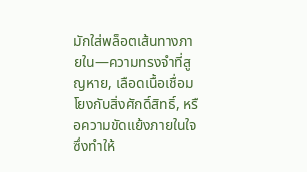มักใส่พล็อตเส้นทางภายใน—ความทรงจำที่สูญหาย, เลือดเนื้อเชื่อมโยงกับสิ่งศักดิ์สิทธิ์, หรือความขัดแย้งภายในใจ ซึ่งทำให้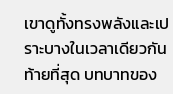เขาดูทั้งทรงพลังและเปราะบางในเวลาเดียวกัน
ท้ายที่สุด บทบาทของ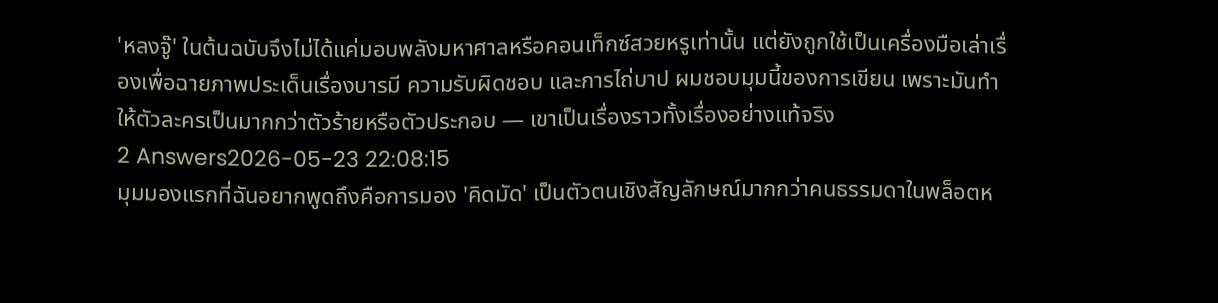'หลงจู๊' ในต้นฉบับจึงไม่ได้แค่มอบพลังมหาศาลหรือคอนเท็กซ์สวยหรูเท่านั้น แต่ยังถูกใช้เป็นเครื่องมือเล่าเรื่องเพื่อฉายภาพประเด็นเรื่องบารมี ความรับผิดชอบ และการไถ่บาป ผมชอบมุมนี้ของการเขียน เพราะมันทำให้ตัวละครเป็นมากกว่าตัวร้ายหรือตัวประกอบ — เขาเป็นเรื่องราวทั้งเรื่องอย่างแท้จริง
2 Answers2026-05-23 22:08:15
มุมมองแรกที่ฉันอยากพูดถึงคือการมอง 'คิดมัด' เป็นตัวตนเชิงสัญลักษณ์มากกว่าคนธรรมดาในพล็อตห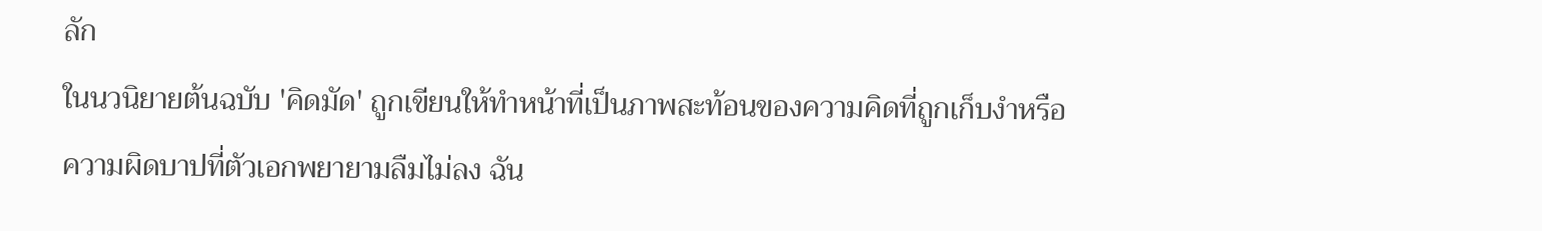ลัก
ในนวนิยายต้นฉบับ 'คิดมัด' ถูกเขียนให้ทำหน้าที่เป็นภาพสะท้อนของความคิดที่ถูกเก็บงำหรือความผิดบาปที่ตัวเอกพยายามลืมไม่ลง ฉัน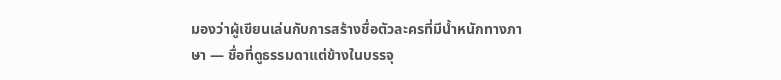มองว่าผู้เขียนเล่นกับการสร้างชื่อตัวละครที่มีน้ำหนักทางภาษา — ชื่อที่ดูธรรมดาแต่ข้างในบรรจุ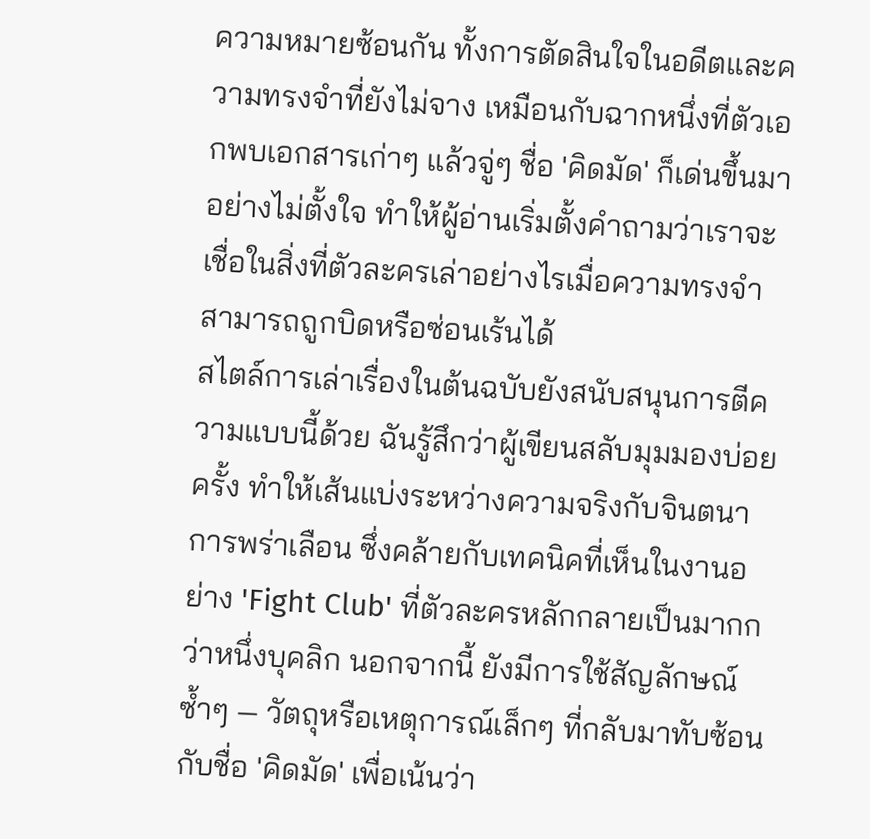ความหมายซ้อนกัน ทั้งการตัดสินใจในอดีตและความทรงจำที่ยังไม่จาง เหมือนกับฉากหนึ่งที่ตัวเอกพบเอกสารเก่าๆ แล้วจู่ๆ ชื่อ 'คิดมัด' ก็เด่นขึ้นมาอย่างไม่ตั้งใจ ทำให้ผู้อ่านเริ่มตั้งคำถามว่าเราจะเชื่อในสิ่งที่ตัวละครเล่าอย่างไรเมื่อความทรงจำสามารถถูกบิดหรือซ่อนเร้นได้
สไตล์การเล่าเรื่องในต้นฉบับยังสนับสนุนการตีความแบบนี้ด้วย ฉันรู้สึกว่าผู้เขียนสลับมุมมองบ่อยครั้ง ทำให้เส้นแบ่งระหว่างความจริงกับจินตนาการพร่าเลือน ซึ่งคล้ายกับเทคนิคที่เห็นในงานอย่าง 'Fight Club' ที่ตัวละครหลักกลายเป็นมากกว่าหนึ่งบุคลิก นอกจากนี้ ยังมีการใช้สัญลักษณ์ซ้ำๆ — วัตถุหรือเหตุการณ์เล็กๆ ที่กลับมาทับซ้อนกับชื่อ 'คิดมัด' เพื่อเน้นว่า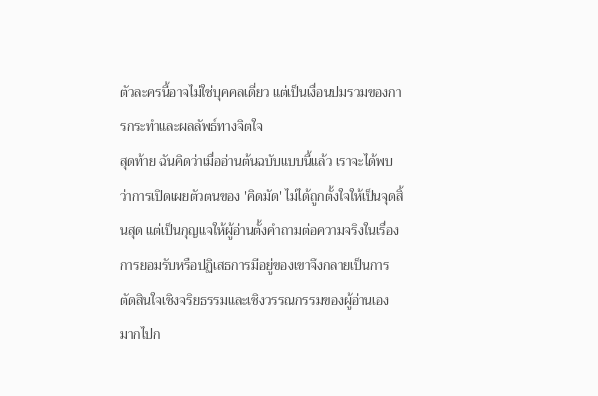ตัวละครนี้อาจไม่ใช่บุคคลเดี่ยว แต่เป็นเงื่อนปมรวมของการกระทำและผลลัพธ์ทางจิตใจ
สุดท้าย ฉันคิดว่าเมื่ออ่านต้นฉบับแบบนี้แล้ว เราจะได้พบว่าการเปิดเผยตัวตนของ 'คิดมัด' ไม่ได้ถูกตั้งใจให้เป็นจุดสิ้นสุด แต่เป็นกุญแจให้ผู้อ่านตั้งคำถามต่อความจริงในเรื่อง การยอมรับหรือปฏิเสธการมีอยู่ของเขาจึงกลายเป็นการตัดสินใจเชิงจริยธรรมและเชิงวรรณกรรมของผู้อ่านเอง มากไปก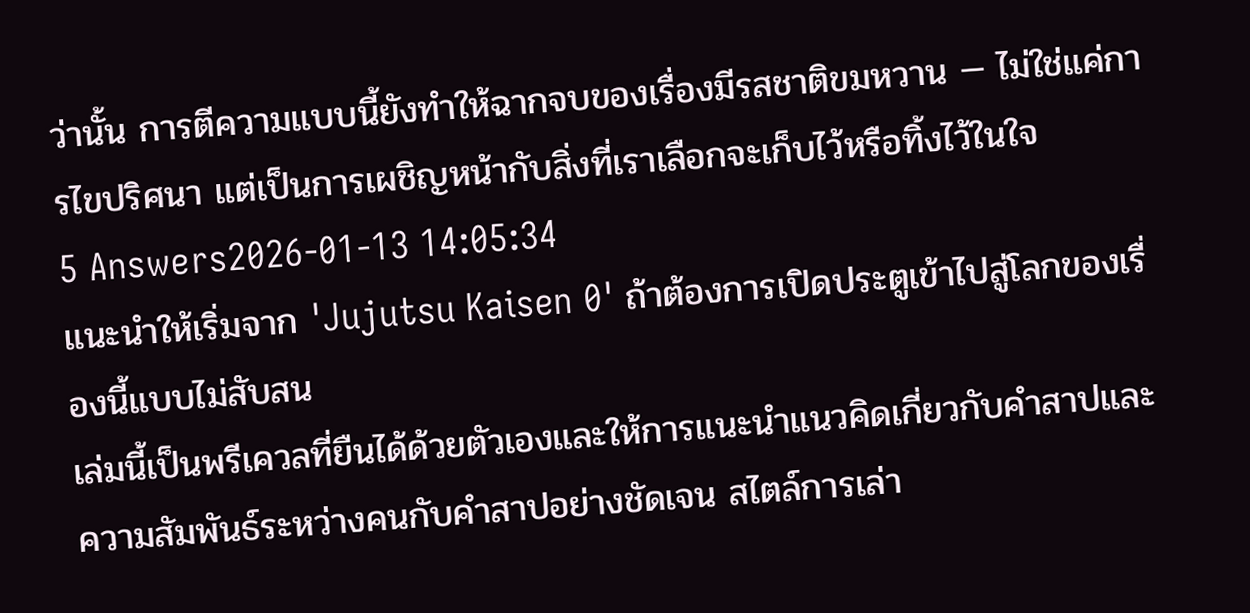ว่านั้น การตีความแบบนี้ยังทำให้ฉากจบของเรื่องมีรสชาติขมหวาน — ไม่ใช่แค่การไขปริศนา แต่เป็นการเผชิญหน้ากับสิ่งที่เราเลือกจะเก็บไว้หรือทิ้งไว้ในใจ
5 Answers2026-01-13 14:05:34
แนะนำให้เริ่มจาก 'Jujutsu Kaisen 0' ถ้าต้องการเปิดประตูเข้าไปสู่โลกของเรื่องนี้แบบไม่สับสน
เล่มนี้เป็นพรีเควลที่ยืนได้ด้วยตัวเองและให้การแนะนำแนวคิดเกี่ยวกับคำสาปและความสัมพันธ์ระหว่างคนกับคำสาปอย่างชัดเจน สไตล์การเล่า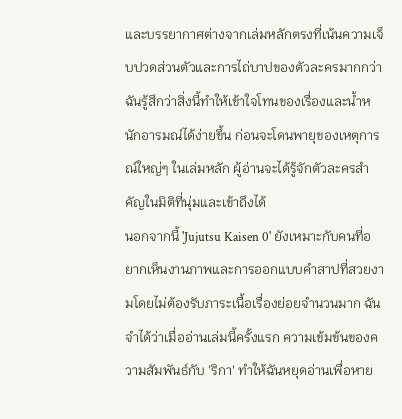และบรรยากาศต่างจากเล่มหลักตรงที่เน้นความเจ็บปวดส่วนตัวและการไถ่บาปของตัวละครมากกว่า ฉันรู้สึกว่าสิ่งนี้ทำให้เข้าใจโทนของเรื่องและน้ำหนักอารมณ์ได้ง่ายขึ้น ก่อนจะโดนพายุของเหตุการณ์ใหญ่ๆ ในเล่มหลัก ผู้อ่านจะได้รู้จักตัวละครสำคัญในมิติที่นุ่มและเข้าถึงได้
นอกจากนี้ 'Jujutsu Kaisen 0' ยังเหมาะกับคนที่อยากเห็นงานภาพและการออกแบบคำสาปที่สวยงามโดยไม่ต้องรับภาระเนื้อเรื่องย่อยจำนวนมาก ฉันจำได้ว่าเมื่ออ่านเล่มนี้ครั้งแรก ความเข้มข้นของความสัมพันธ์กับ 'ริกา' ทำให้ฉันหยุดอ่านเพื่อหาย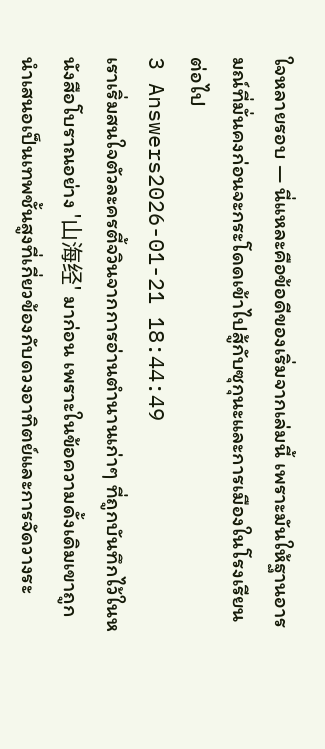ใจหลายรอบ — นี่แหละคือข้อดีของเริ่มจากเล่มนี้ เพราะมันให้ฐานอารมณ์ที่มั่นคงก่อนจะกระโดดเข้าไปสู้กับซุกุนะและการเมืองในโรงเรียนต่อไป
3 Answers2026-01-21 18:44:49
เราเริ่มสนใจตัวละครตี้จวินจากการอ่านตำนานเก่าๆ ที่ถูกบันทึกไว้ในหนังสือโบราณอย่าง '山海经' มาก่อน เพราะในข้อความดั้งเดิมเขาถูกนำเสนอเป็นเทพชั้นสูงที่เกี่ยวข้องกับดวงอาทิตย์และการจัดวางระ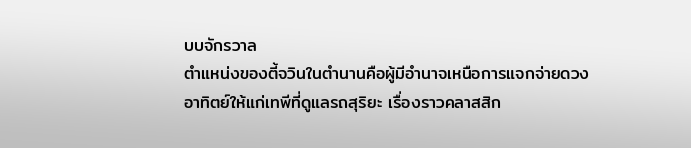บบจักรวาล
ตำแหน่งของตี้จวินในตำนานคือผู้มีอำนาจเหนือการแจกจ่ายดวงอาทิตย์ให้แก่เทพีที่ดูแลรถสุริยะ เรื่องราวคลาสสิก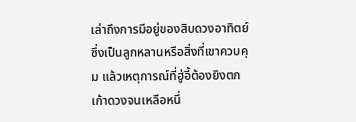เล่าถึงการมีอยู่ของสิบดวงอาทิตย์ซึ่งเป็นลูกหลานหรือสิ่งที่เขาควบคุม แล้วเหตุการณ์ที่ฮู่อี้ต้องยิงตกเก้าดวงจนเหลือหนึ่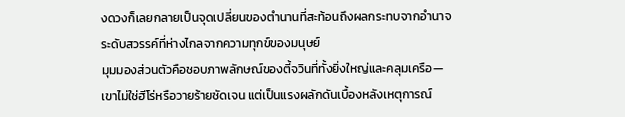งดวงก็เลยกลายเป็นจุดเปลี่ยนของตำนานที่สะท้อนถึงผลกระทบจากอำนาจระดับสวรรค์ที่ห่างไกลจากความทุกข์ของมนุษย์
มุมมองส่วนตัวคือชอบภาพลักษณ์ของตี้จวินที่ทั้งยิ่งใหญ่และคลุมเครือ—เขาไม่ใช่ฮีโร่หรือวายร้ายชัดเจน แต่เป็นแรงผลักดันเบื้องหลังเหตุการณ์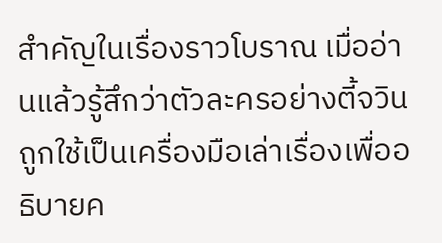สำคัญในเรื่องราวโบราณ เมื่ออ่านแล้วรู้สึกว่าตัวละครอย่างตี้จวินถูกใช้เป็นเครื่องมือเล่าเรื่องเพื่ออธิบายค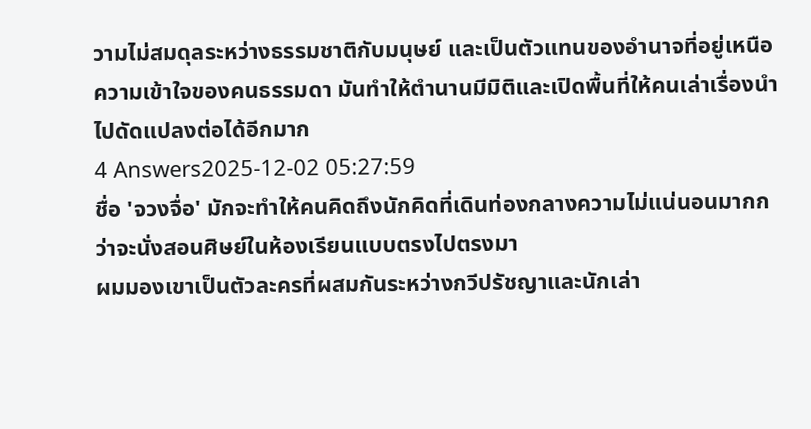วามไม่สมดุลระหว่างธรรมชาติกับมนุษย์ และเป็นตัวแทนของอำนาจที่อยู่เหนือความเข้าใจของคนธรรมดา มันทำให้ตำนานมีมิติและเปิดพื้นที่ให้คนเล่าเรื่องนำไปดัดแปลงต่อได้อีกมาก
4 Answers2025-12-02 05:27:59
ชื่อ 'จวงจื่อ' มักจะทำให้คนคิดถึงนักคิดที่เดินท่องกลางความไม่แน่นอนมากกว่าจะนั่งสอนศิษย์ในห้องเรียนแบบตรงไปตรงมา
ผมมองเขาเป็นตัวละครที่ผสมกันระหว่างกวีปรัชญาและนักเล่า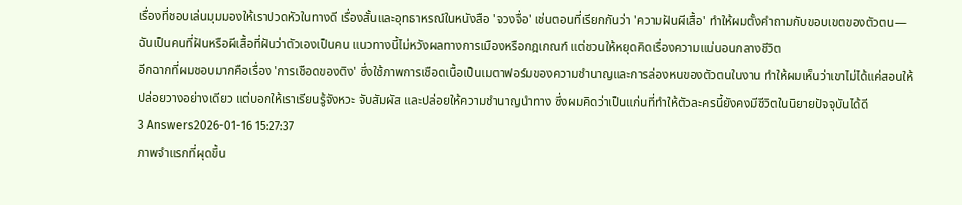เรื่องที่ชอบเล่นมุมมองให้เราปวดหัวในทางดี เรื่องสั้นและอุทธาหรณ์ในหนังสือ 'จวงจื่อ' เช่นตอนที่เรียกกันว่า 'ความฝันผีเสื้อ' ทำให้ผมตั้งคำถามกับขอบเขตของตัวตน—ฉันเป็นคนที่ฝันหรือผีเสื้อที่ฝันว่าตัวเองเป็นคน แนวทางนี้ไม่หวังผลทางการเมืองหรือกฎเกณฑ์ แต่ชวนให้หยุดคิดเรื่องความแน่นอนกลางชีวิต
อีกฉากที่ผมชอบมากคือเรื่อง 'การเชือดของติง' ซึ่งใช้ภาพการเชือดเนื้อเป็นเมตาฟอร์มของความชำนาญและการล่องหนของตัวตนในงาน ทำให้ผมเห็นว่าเขาไม่ได้แค่สอนให้ปล่อยวางอย่างเดียว แต่บอกให้เราเรียนรู้จังหวะ จับสัมผัส และปล่อยให้ความชำนาญนำทาง ซึ่งผมคิดว่าเป็นแก่นที่ทำให้ตัวละครนี้ยังคงมีชีวิตในนิยายปัจจุบันได้ดี
3 Answers2026-01-16 15:27:37
ภาพจำแรกที่ผุดขึ้น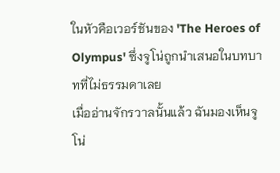ในหัวคือเวอร์ชันของ 'The Heroes of Olympus' ซึ่งจูโน่ถูกนำเสนอในบทบาทที่ไม่ธรรมดาเลย
เมื่ออ่านจักรวาลนั้นแล้ว ฉันมองเห็นจูโน่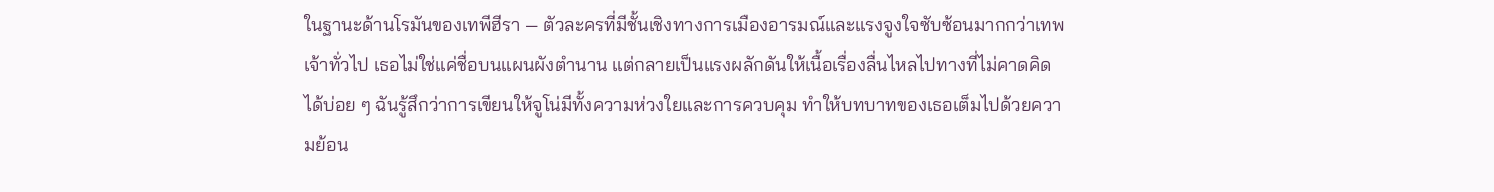ในฐานะด้านโรมันของเทพีฮีรา — ตัวละครที่มีชั้นเชิงทางการเมืองอารมณ์และแรงจูงใจซับซ้อนมากกว่าเทพเจ้าทั่วไป เธอไม่ใช่แค่ชื่อบนแผนผังตำนาน แต่กลายเป็นแรงผลักดันให้เนื้อเรื่องลื่นไหลไปทางที่ไม่คาดคิดได้บ่อย ๆ ฉันรู้สึกว่าการเขียนให้จูโน่มีทั้งความห่วงใยและการควบคุม ทำให้บทบาทของเธอเต็มไปด้วยความย้อน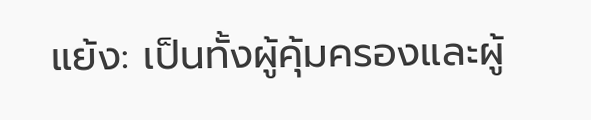แย้ง: เป็นทั้งผู้คุ้มครองและผู้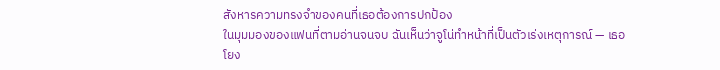สังหารความทรงจำของคนที่เธอต้องการปกป้อง
ในมุมมองของแฟนที่ตามอ่านจนจบ ฉันเห็นว่าจูโน่ทำหน้าที่เป็นตัวเร่งเหตุการณ์ — เธอโยง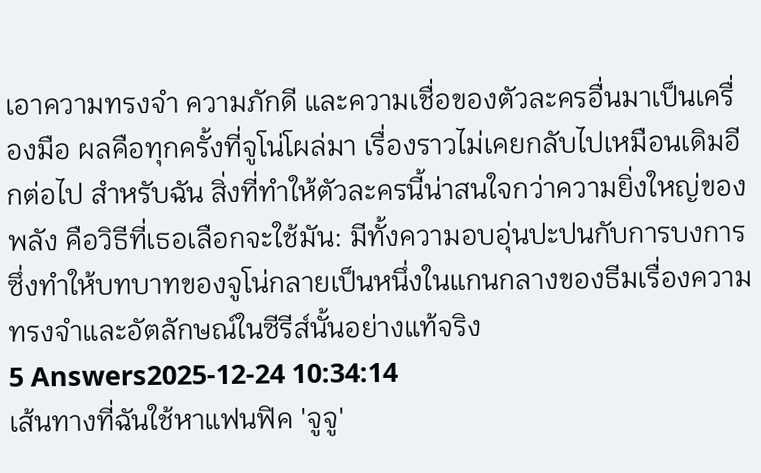เอาความทรงจำ ความภักดี และความเชื่อของตัวละครอื่นมาเป็นเครื่องมือ ผลคือทุกครั้งที่จูโน่โผล่มา เรื่องราวไม่เคยกลับไปเหมือนเดิมอีกต่อไป สำหรับฉัน สิ่งที่ทำให้ตัวละครนี้น่าสนใจกว่าความยิ่งใหญ่ของพลัง คือวิธีที่เธอเลือกจะใช้มัน: มีทั้งความอบอุ่นปะปนกับการบงการ ซึ่งทำให้บทบาทของจูโน่กลายเป็นหนึ่งในแกนกลางของธีมเรื่องความทรงจำและอัตลักษณ์ในซีรีส์นั้นอย่างแท้จริง
5 Answers2025-12-24 10:34:14
เส้นทางที่ฉันใช้หาแฟนฟิค 'จูจู'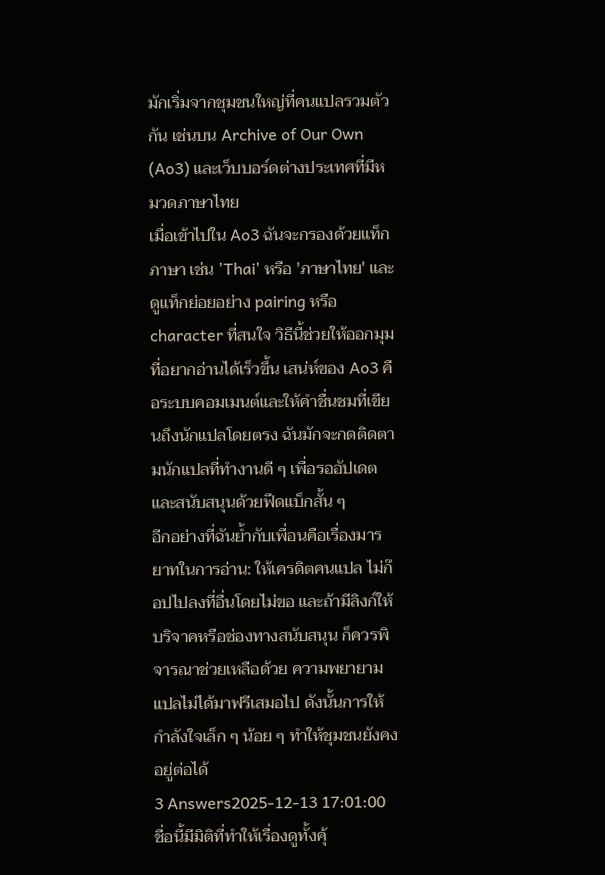มักเริ่มจากชุมชนใหญ่ที่คนแปลรวมตัวกัน เช่นบน Archive of Our Own (Ao3) และเว็บบอร์ดต่างประเทศที่มีหมวดภาษาไทย
เมื่อเข้าไปใน Ao3 ฉันจะกรองด้วยแท็กภาษา เช่น 'Thai' หรือ 'ภาษาไทย' และดูแท็กย่อยอย่าง pairing หรือ character ที่สนใจ วิธีนี้ช่วยให้ออกมุมที่อยากอ่านได้เร็วขึ้น เสน่ห์ของ Ao3 คือระบบคอมเมนต์และให้คำชื่นชมที่เขียนถึงนักแปลโดยตรง ฉันมักจะกดติดตามนักแปลที่ทำงานดี ๆ เพื่อรออัปเดตและสนับสนุนด้วยฟีดแบ็กสั้น ๆ
อีกอย่างที่ฉันย้ำกับเพื่อนคือเรื่องมารยาทในการอ่าน: ให้เครดิตคนแปล ไม่ก๊อปไปลงที่อื่นโดยไม่ขอ และถ้ามีลิงก์ให้บริจาคหรือช่องทางสนับสนุน ก็ควรพิจารณาช่วยเหลือด้วย ความพยายามแปลไม่ได้มาฟรีเสมอไป ดังนั้นการให้กำลังใจเล็ก ๆ น้อย ๆ ทำให้ชุมชนยังคงอยู่ต่อได้
3 Answers2025-12-13 17:01:00
ชื่อนี้มีมิติที่ทำให้เรื่องดูทั้งคุ้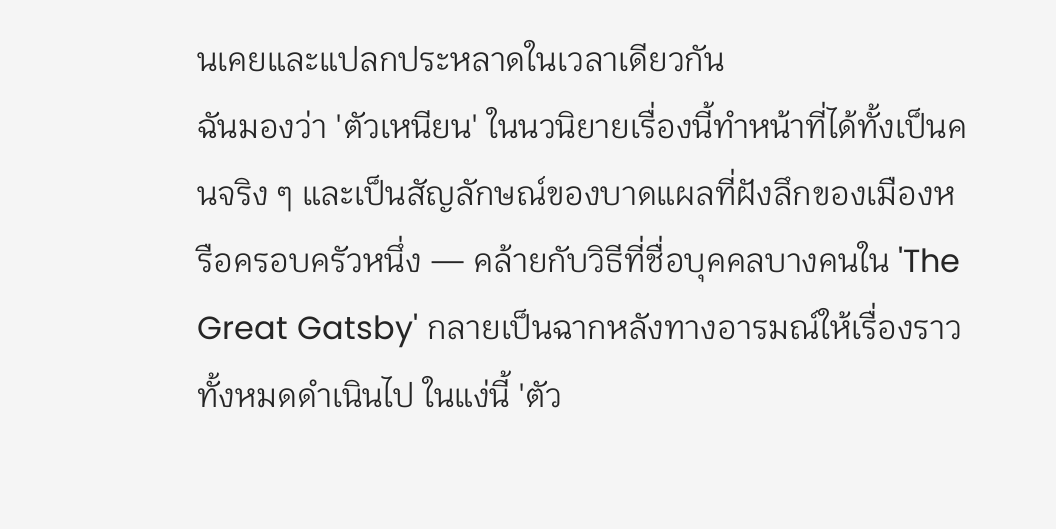นเคยและแปลกประหลาดในเวลาเดียวกัน
ฉันมองว่า 'ตัวเหนียน' ในนวนิยายเรื่องนี้ทำหน้าที่ได้ทั้งเป็นคนจริง ๆ และเป็นสัญลักษณ์ของบาดแผลที่ฝังลึกของเมืองหรือครอบครัวหนึ่ง — คล้ายกับวิธีที่ชื่อบุคคลบางคนใน 'The Great Gatsby' กลายเป็นฉากหลังทางอารมณ์ให้เรื่องราวทั้งหมดดำเนินไป ในแง่นี้ 'ตัว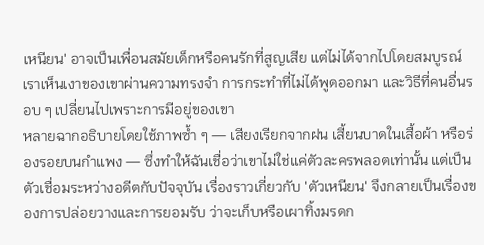เหนียน' อาจเป็นเพื่อนสมัยเด็กหรือคนรักที่สูญเสีย แต่ไม่ได้จากไปโดยสมบูรณ์ เราเห็นเงาของเขาผ่านความทรงจำ การกระทำที่ไม่ได้พูดออกมา และวิธีที่คนอื่นรอบ ๆ เปลี่ยนไปเพราะการมีอยู่ของเขา
หลายฉากอธิบายโดยใช้ภาพซ้ำ ๆ — เสียงเรียกจากฝน เสี้ยนบาดในเสื้อผ้า หรือร่องรอยบนกำแพง — ซึ่งทำให้ฉันเชื่อว่าเขาไม่ใช่แค่ตัวละครพลอตเท่านั้น แต่เป็นตัวเชื่อมระหว่างอดีตกับปัจจุบัน เรื่องราวเกี่ยวกับ 'ตัวเหนียน' จึงกลายเป็นเรื่องของการปล่อยวางและการยอมรับ ว่าจะเก็บหรือเผาทิ้งมรดก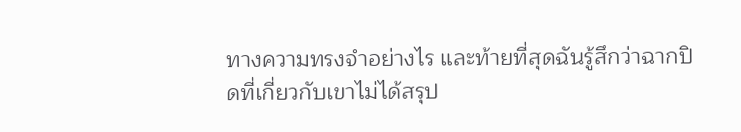ทางความทรงจำอย่างไร และท้ายที่สุดฉันรู้สึกว่าฉากปิดที่เกี่ยวกับเขาไม่ได้สรุป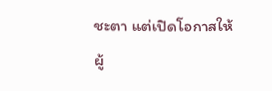ชะตา แต่เปิดโอกาสให้ผู้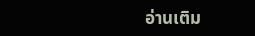อ่านเติม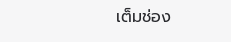เต็มช่อง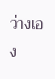ว่างเอง